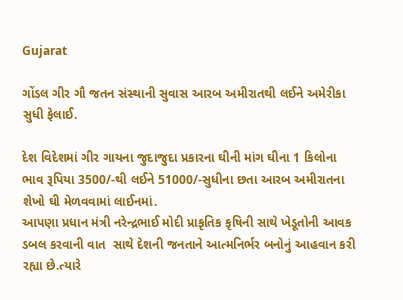Gujarat

ગોંડલ ગીર ગૌ જતન સંસ્થાની સુવાસ આરબ અમીરાતથી લઈને અમેરીકા સુધી ફેલાઈ.

દેશ વિદેશમાં ગીર ગાયના જુદાજુદા પ્રકારના ઘીની માંગ ઘીના 1 કિલોના ભાવ રૂપિયા 3500/-થી લઈને 51000/-સુધીના છતા આરબ અમીરાતના શેખો ઘી મેળવવામાં લાઈનમાં.
આપણા પ્રધાન મંત્રી નરેન્દ્રભાઈ મોદી પ્રાકૃતિક કૃષિની સાથે ખેડૂતોની આવક ડબલ કરવાની વાત  સાથે દેશની જનતાને આત્મનિર્ભર બનોનું આહવાન કરી રહ્યા છે.ત્યારે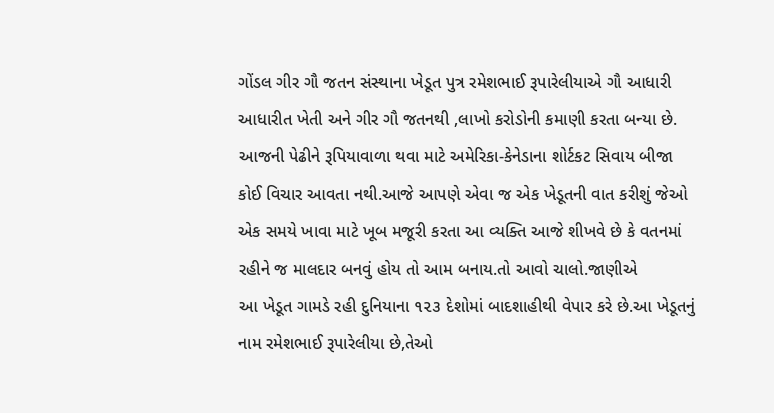ગોંડલ ગીર ગૌ જતન સંસ્થાના ખેડૂત પુત્ર રમેશભાઈ રૂપારેલીયાએ ગૌ આધારી આધારીત ખેતી અને ગીર ગૌ જતનથી ,લાખો કરોડોની કમાણી કરતા બન્યા છે.
આજની પેઢીને રૂપિયાવાળા થવા માટે અમેરિકા-કેનેડાના શોર્ટકટ સિવાય બીજા કોઈ વિચાર આવતા નથી.આજે આપણે એવા જ એક ખેડૂતની વાત કરીશું જેઓ એક સમયે ખાવા માટે ખૂબ મજૂરી કરતા આ વ્યક્તિ આજે શીખવે છે કે વતનમાં રહીને જ માલદાર બનવું હોય તો આમ બનાય.તો આવો ચાલો.જાણીએ
આ ખેડૂત ગામડે રહી દુનિયાના ૧૨૩ દેશોમાં બાદશાહીથી વેપાર કરે છે.આ ખેડૂતનું નામ રમેશભાઈ રૂપારેલીયા છે,તેઓ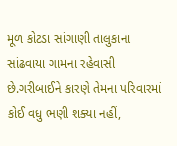મૂળ કોટડા સાંગાણી તાલુકાના સાંઢવાયા ગામના રહેવાસી છે.ગરીબાઈને કારણે તેમના પરિવારમાં કોઈ વધુ ભણી શક્યા નહીં,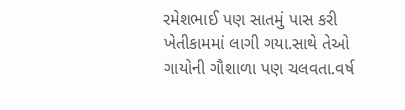રમેશભાઈ પણ સાતમું પાસ કરી ખેતીકામમાં લાગી ગયા.સાથે તેઓ ગાયોની ગૌશાળા પણ ચલવતા.વર્ષ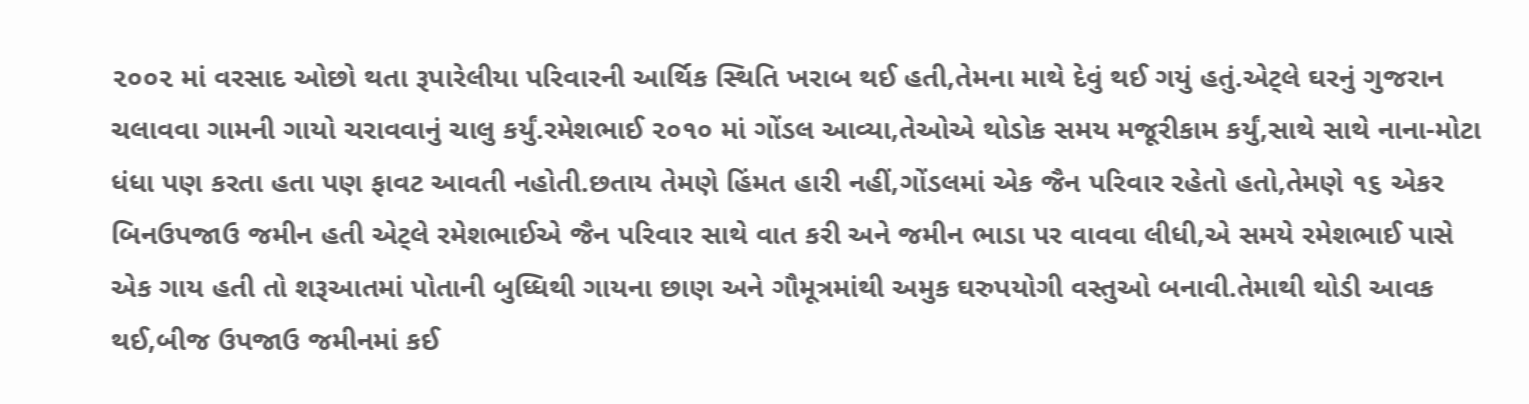૨૦૦૨ માં વરસાદ ઓછો થતા રૂપારેલીયા પરિવારની આર્થિક સ્થિતિ ખરાબ થઈ હતી,તેમના માથે દેવું થઈ ગયું હતું.એટ્લે ઘરનું ગુજરાન ચલાવવા ગામની ગાયો ચરાવવાનું ચાલુ કર્યું.રમેશભાઈ ૨૦૧૦ માં ગોંડલ આવ્યા,તેઓએ થોડોક સમય મજૂરીકામ કર્યું,સાથે સાથે નાના-મોટા ધંધા પણ કરતા હતા પણ ફાવટ આવતી નહોતી.છતાય તેમણે હિંમત હારી નહીં,ગોંડલમાં એક જૈન પરિવાર રહેતો હતો,તેમણે ૧૬ એકર બિનઉપજાઉ જમીન હતી એટ્લે રમેશભાઈએ જૈન પરિવાર સાથે વાત કરી અને જમીન ભાડા પર વાવવા લીધી,એ સમયે રમેશભાઈ પાસે એક ગાય હતી તો શરૂઆતમાં પોતાની બુધ્ધિથી ગાયના છાણ અને ગૌમૂત્રમાંથી અમુક ઘરુપયોગી વસ્તુઓ બનાવી.તેમાથી થોડી આવક થઈ,બીજ ઉપજાઉ જમીનમાં કઈ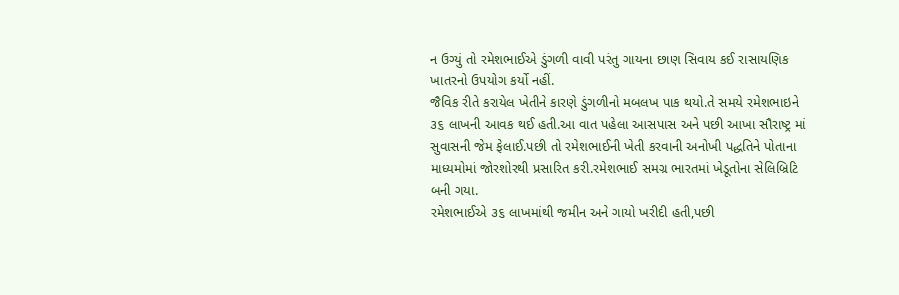ન ઉગ્યું તો રમેશભાઈએ ડુંગળી વાવી પરંતુ ગાયના છાણ સિવાય કઈ રાસાયણિક ખાતરનો ઉપયોગ કર્યો નહીં.
જૈવિક રીતે કરાયેલ ખેતીને કારણે ડુંગળીનો મબલખ પાક થયો.તે સમયે રમેશભાઇને ૩૬ લાખની આવક થઈ હતી.આ વાત પહેલા આસપાસ અને પછી આખા સૌરાષ્ટ્ર માં સુવાસની જેમ ફેલાઈ.પછી તો રમેશભાઈની ખેતી કરવાની અનોખી પદ્ધતિને પોતાના માધ્યમોમાં જોરશોરથી પ્રસારિત કરી.રમેશભાઈ સમગ્ર ભારતમાં ખેડૂતોના સેલિબ્રિટિ બની ગયા.
રમેશભાઈએ ૩૬ લાખમાંથી જમીન અને ગાયો ખરીદી હતી,પછી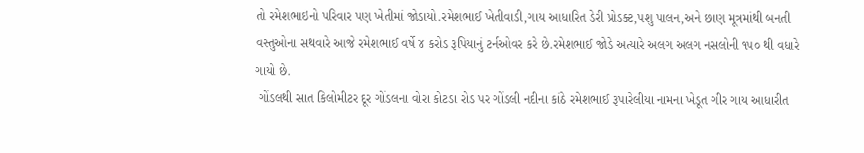તો રમેશભાઇનો પરિવાર પણ ખેતીમાં જોડાયો.રમેશભાઈ ખેતીવાડી,ગાય આધારિત ડેરી પ્રોડક્ટ,પશુ પાલન,અને છાણ મૂત્રમાંથી બનતી વસ્તુઓના સથવારે આજે રમેશભાઈ વર્ષે ૪ કરોડ રૂપિયાનું ટર્નઓવર કરે છે.રમેશભાઈ જોડે અત્યારે અલગ અલગ નસલોની ૧૫૦ થી વધારે ગાયો છે.
 ગોંડલથી સાત કિલોમીટર દૂર ગોંડલના વોરા કોટડા રોડ પર ગોંડલી નદીના કાંઠે રમેશભાઈ રૂપારેલીયા નામના ખેડૂત ગીર ગાય આધારીત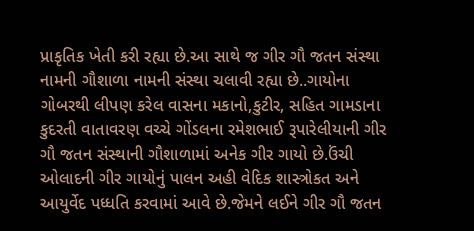પ્રાકૃતિક ખેતી કરી રહ્યા છે.આ સાથે જ ગીર ગૌ જતન સંસ્થા નામની ગૌશાળા નામની સંસ્થા ચલાવી રહ્યા છે..ગાયોના ગોબરથી લીપણ કરેલ વાસના મકાનો,કુટીર, સહિત ગામડાના કુદરતી વાતાવરણ વચ્ચે ગોંડલના રમેશભાઈ રૂપારેલીયાની ગીર ગૌ જતન સંસ્થાની ગૌશાળામાં અનેક ગીર ગાયો છે.ઉંચી ઓલાદની ગીર ગાયોનું પાલન અહી વેદિક શાસ્ત્રોકત અને આયુર્વેદ પધ્ધતિ કરવામાં આવે છે.જેમને લઈને ગીર ગૌ જતન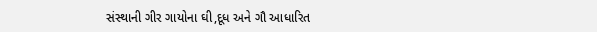સંસ્થાની ગીર ગાયોના ઘી,દૂધ અને ગૌ આધારિત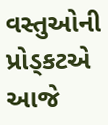વસ્તુઓની પ્રોડ્કટએ આજે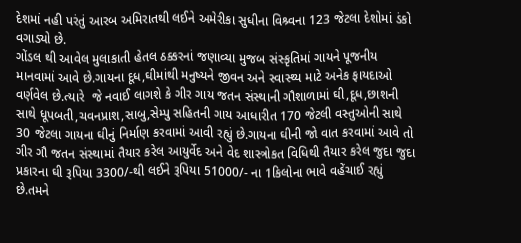દેશમાં નહી પરંતું આરબ અમિરાતથી લઈને અમેરીકા સુધીના વિશ્ર્વના 123 જેટલા દેશોમાં ડંકો વગાડ્યો છે.
ગોંડલ થી આવેલ મુલાકાતી હેતલ ઠક્કરનાં જણાવ્યા મુજબ સંસ્કૃતિમાં ગાયને પૂજનીય માનવામાં આવે છે.ગાયના દૂધ,ઘીમાંથી મનુષ્યને જીવન અને સ્વાસ્થ્ય માટે અનેક ફાયદાઓ વર્ણવેલ છે.ત્યારે  જે નવાઈ લાગશે કે ગીર ગાય જતન સંસ્થાની ગૌશાળામાં ઘી,દૂધ,છાશની સાથે ધૂપબતી,ચવનપ્રાશ,સાબુ,સેમ્પુ સહિતની ગાય આધારીત 170 જેટલી વસ્તુઓની સાથે 30 જેટલા ગાયના ઘીનું નિર્માણ કરવામાં આવી રહ્યું છે.ગાયના ઘીની જો વાત કરવામાં આવે તો ગીર ગૌ જતન સંસ્થામાં તૈયાર કરેલ આયુર્વેદ અને વેદ શાસ્ત્રોકત વિધિથી તૈયાર કરેલ જુદા જુદા પ્રકારના ઘી રૂપિયા 3300/-થી લઈને રૂપિયા 51000/- ના 1કિલોના ભાવે વહેંચાઈ રહ્યું છે.તમને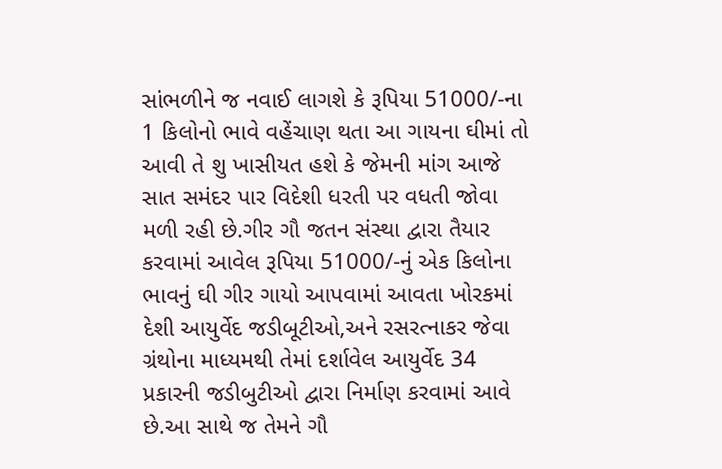સાંભળીને જ નવાઈ લાગશે કે રૂપિયા 51000/-ના 1 કિલોનો ભાવે વહેંચાણ થતા આ ગાયના ઘીમાં તો આવી તે શુ ખાસીયત હશે કે જેમની માંગ આજે સાત સમંદર પાર વિદેશી ધરતી પર વધતી જોવા મળી રહી છે.ગીર ગૌ જતન સંસ્થા દ્વારા તૈયાર કરવામાં આવેલ રૂપિયા 51000/-નું એક કિલોના ભાવનું ઘી ગીર ગાયો આપવામાં આવતા ખોરકમાં દેશી આયુર્વેદ જડીબૂટીઓ,અને રસરત્નાકર જેવા ગ્રંથોના માધ્યમથી તેમાં દર્શાવેલ આયુર્વેદ 34 પ્રકારની જડીબુટીઓ દ્વારા નિર્માણ કરવામાં આવે છે.આ સાથે જ તેમને ગૌ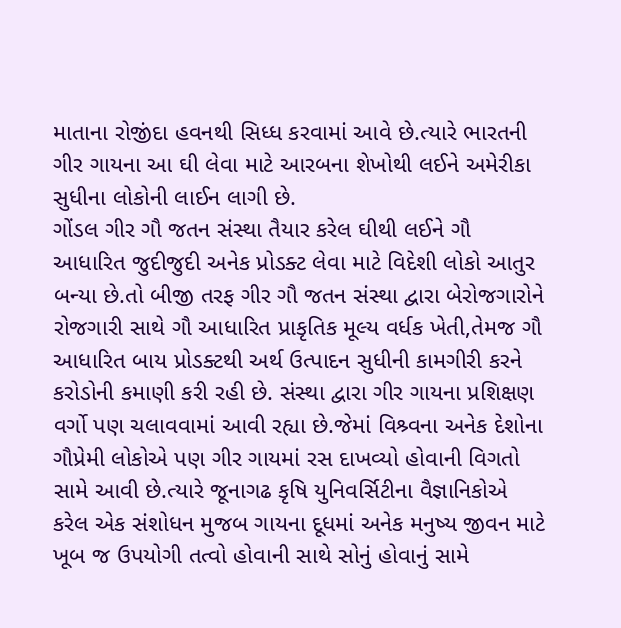માતાના રોજીંદા હવનથી સિધ્ધ કરવામાં આવે છે.ત્યારે ભારતની ગીર ગાયના આ ઘી લેવા માટે આરબના શેખોથી લઈને અમેરીકા સુધીના લોકોની લાઈન લાગી છે.
ગોંડલ ગીર ગૌ જતન સંસ્થા તૈયાર કરેલ ઘીથી લઈને ગૌ આધારિત જુદીજુદી અનેક પ્રોડક્ટ લેવા માટે વિદેશી લોકો આતુર બન્યા છે.તો બીજી તરફ ગીર ગૌ જતન સંસ્થા દ્વારા બેરોજગારોને રોજગારી સાથે ગૌ આધારિત પ્રાકૃતિક મૂલ્ય વર્ધક ખેતી,તેમજ ગૌ આધારિત બાય પ્રોડક્ટથી અર્થ ઉત્પાદન સુધીની કામગીરી કરને કરોડોની કમાણી કરી રહી છે. સંસ્થા દ્વારા ગીર ગાયના પ્રશિક્ષણ વર્ગો પણ ચલાવવામાં આવી રહ્યા છે.જેમાં વિશ્ર્વના અનેક દેશોના ગૌપ્રેમી લોકોએ પણ ગીર ગાયમાં રસ દાખવ્યો હોવાની વિગતો સામે આવી છે.ત્યારે જૂનાગઢ કૃષિ યુનિવર્સિટીના વૈજ્ઞાનિકોએ કરેલ એક સંશોધન મુજબ ગાયના દૂધમાં અનેક મનુષ્ય જીવન માટે ખૂબ જ ઉપયોગી તત્વો હોવાની સાથે સોનું હોવાનું સામે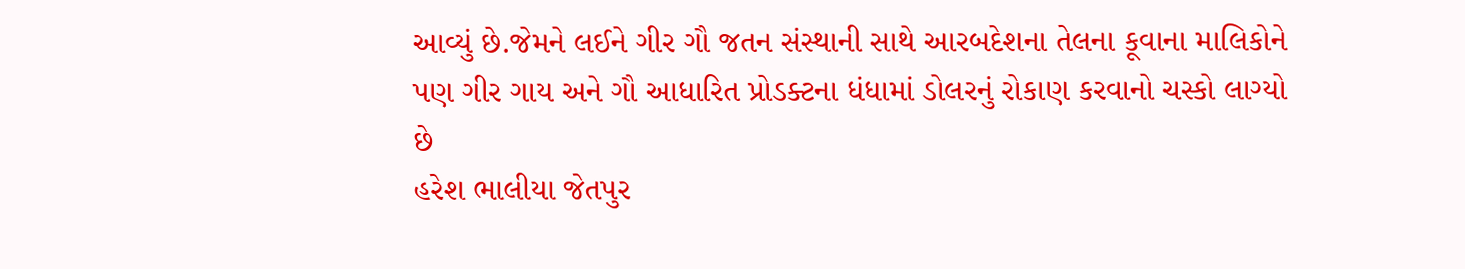આવ્યું છે.જેમને લઈને ગીર ગૌ જતન સંસ્થાની સાથે આરબદેશના તેલના કૂવાના માલિકોને પણ ગીર ગાય અને ગૌ આધારિત પ્રોડક્ટના ધંધામાં ડોલરનું રોકાણ કરવાનો ચસ્કો લાગ્યો છે
હરેશ ભાલીયા જેતપુર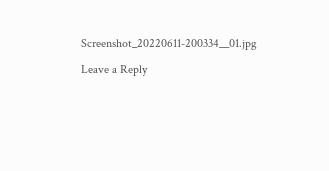Screenshot_20220611-200334__01.jpg

Leave a Reply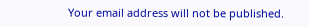Your email address will not be published.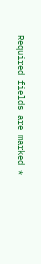Required fields are marked *